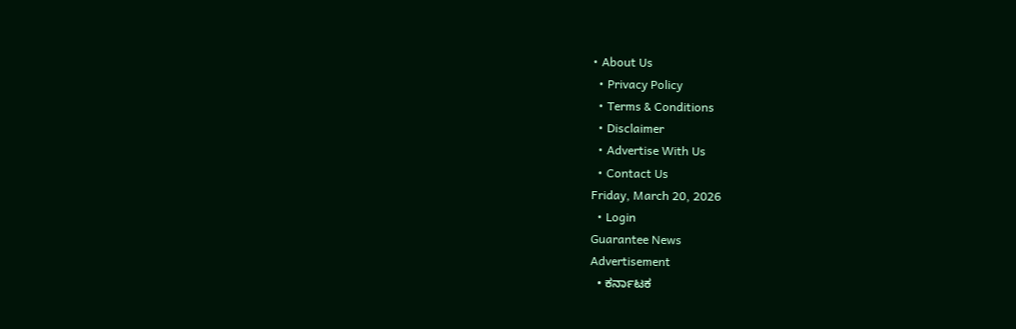• About Us
  • Privacy Policy
  • Terms & Conditions
  • Disclaimer
  • Advertise With Us
  • Contact Us
Friday, March 20, 2026
  • Login
Guarantee News
Advertisement
  • ಕರ್ನಾಟಕ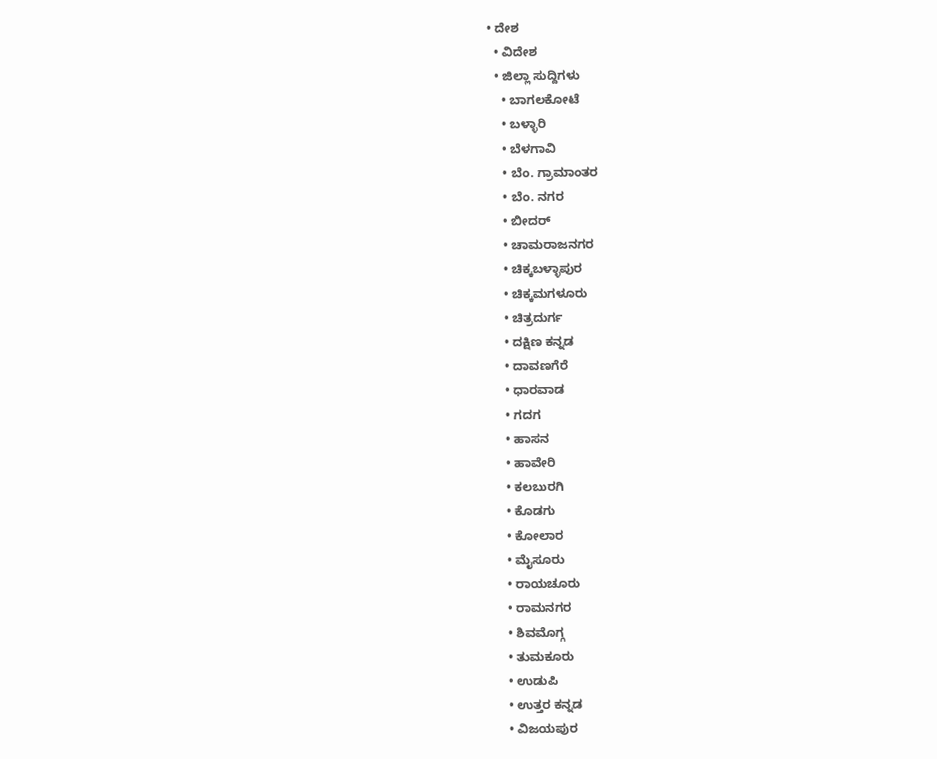• ದೇಶ
  • ವಿದೇಶ
  • ಜಿಲ್ಲಾ ಸುದ್ದಿಗಳು
    • ಬಾಗಲಕೋಟೆ
    • ಬಳ್ಳಾರಿ
    • ಬೆಳಗಾವಿ
    • ಬೆಂ. ಗ್ರಾಮಾಂತರ
    • ಬೆಂ. ನಗರ
    • ಬೀದರ್
    • ಚಾಮರಾಜನಗರ
    • ಚಿಕ್ಕಬಳ್ಳಾಪುರ
    • ಚಿಕ್ಕಮಗಳೂರು
    • ಚಿತ್ರದುರ್ಗ
    • ದಕ್ಷಿಣ ಕನ್ನಡ
    • ದಾವಣಗೆರೆ
    • ಧಾರವಾಡ
    • ಗದಗ
    • ಹಾಸನ
    • ಹಾವೇರಿ
    • ಕಲಬುರಗಿ
    • ಕೊಡಗು
    • ಕೋಲಾರ
    • ಮೈಸೂರು
    • ರಾಯಚೂರು
    • ರಾಮನಗರ
    • ಶಿವಮೊಗ್ಗ
    • ತುಮಕೂರು
    • ಉಡುಪಿ
    • ಉತ್ತರ ಕನ್ನಡ
    • ವಿಜಯಪುರ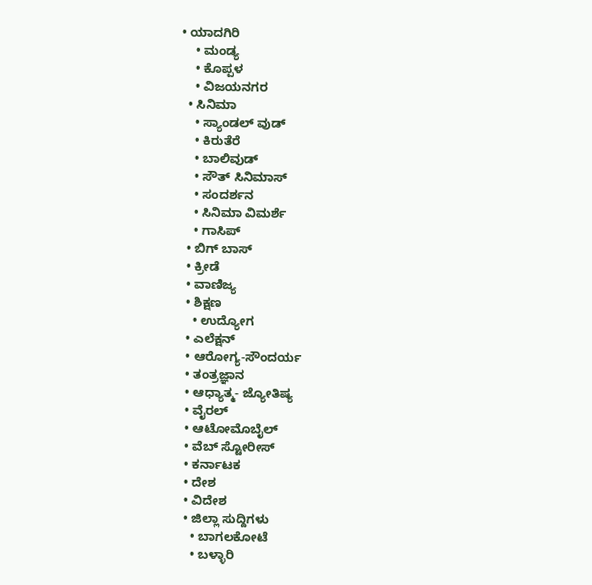• ಯಾದಗಿರಿ
    • ಮಂಡ್ಯ
    • ಕೊಪ್ಪಳ
    • ವಿಜಯನಗರ
  • ಸಿನಿಮಾ
    • ಸ್ಯಾಂಡಲ್ ವುಡ್
    • ಕಿರುತೆರೆ
    • ಬಾಲಿವುಡ್
    • ಸೌತ್ ಸಿನಿಮಾಸ್
    • ಸಂದರ್ಶನ
    • ಸಿನಿಮಾ ವಿಮರ್ಶೆ
    • ಗಾಸಿಪ್
  • ಬಿಗ್ ಬಾಸ್
  • ಕ್ರೀಡೆ
  • ವಾಣಿಜ್ಯ
  • ಶಿಕ್ಷಣ
    • ಉದ್ಯೋಗ
  • ಎಲೆಕ್ಷನ್
  • ಆರೋಗ್ಯ-ಸೌಂದರ್ಯ
  • ತಂತ್ರಜ್ಞಾನ
  • ಆಧ್ಯಾತ್ಮ- ಜ್ಯೋತಿಷ್ಯ
  • ವೈರಲ್
  • ಆಟೋಮೊಬೈಲ್
  • ವೆಬ್ ಸ್ಟೋರೀಸ್
  • ಕರ್ನಾಟಕ
  • ದೇಶ
  • ವಿದೇಶ
  • ಜಿಲ್ಲಾ ಸುದ್ದಿಗಳು
    • ಬಾಗಲಕೋಟೆ
    • ಬಳ್ಳಾರಿ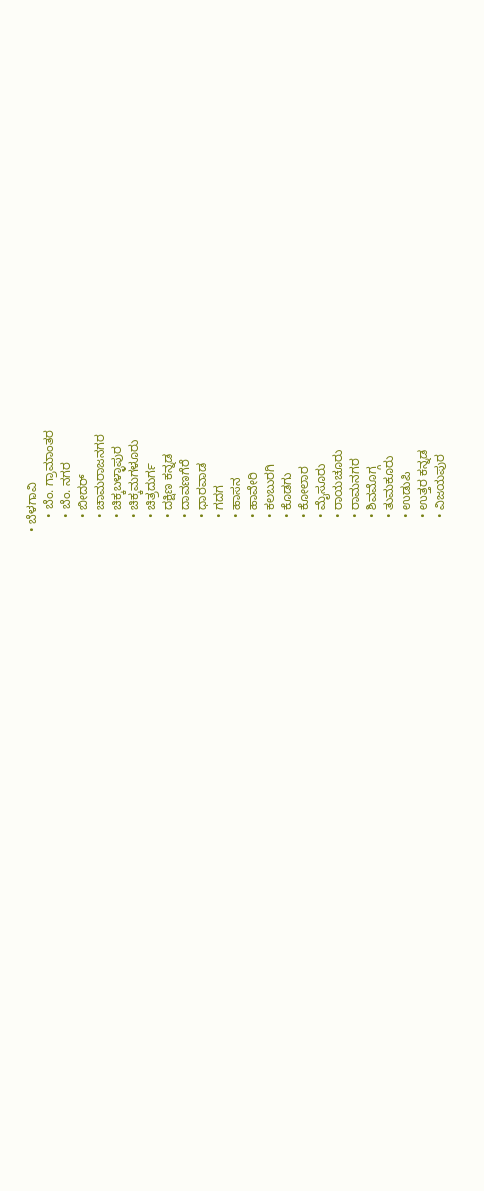• ಬೆಳಗಾವಿ
    • ಬೆಂ. ಗ್ರಾಮಾಂತರ
    • ಬೆಂ. ನಗರ
    • ಬೀದರ್
    • ಚಾಮರಾಜನಗರ
    • ಚಿಕ್ಕಬಳ್ಳಾಪುರ
    • ಚಿಕ್ಕಮಗಳೂರು
    • ಚಿತ್ರದುರ್ಗ
    • ದಕ್ಷಿಣ ಕನ್ನಡ
    • ದಾವಣಗೆರೆ
    • ಧಾರವಾಡ
    • ಗದಗ
    • ಹಾಸನ
    • ಹಾವೇರಿ
    • ಕಲಬುರಗಿ
    • ಕೊಡಗು
    • ಕೋಲಾರ
    • ಮೈಸೂರು
    • ರಾಯಚೂರು
    • ರಾಮನಗರ
    • ಶಿವಮೊಗ್ಗ
    • ತುಮಕೂರು
    • ಉಡುಪಿ
    • ಉತ್ತರ ಕನ್ನಡ
    • ವಿಜಯಪುರ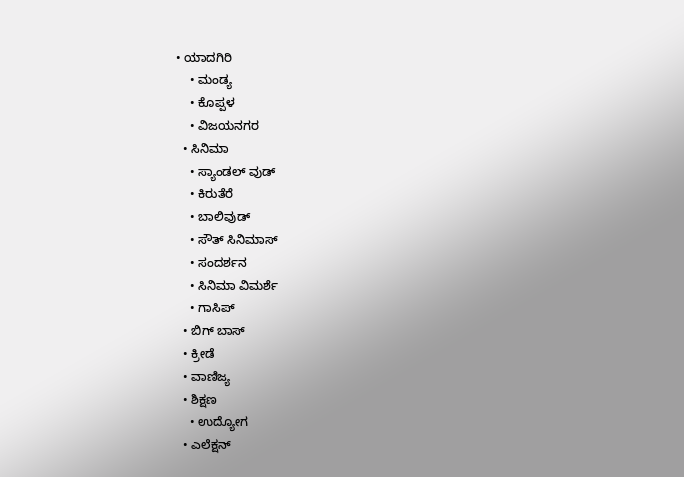• ಯಾದಗಿರಿ
    • ಮಂಡ್ಯ
    • ಕೊಪ್ಪಳ
    • ವಿಜಯನಗರ
  • ಸಿನಿಮಾ
    • ಸ್ಯಾಂಡಲ್ ವುಡ್
    • ಕಿರುತೆರೆ
    • ಬಾಲಿವುಡ್
    • ಸೌತ್ ಸಿನಿಮಾಸ್
    • ಸಂದರ್ಶನ
    • ಸಿನಿಮಾ ವಿಮರ್ಶೆ
    • ಗಾಸಿಪ್
  • ಬಿಗ್ ಬಾಸ್
  • ಕ್ರೀಡೆ
  • ವಾಣಿಜ್ಯ
  • ಶಿಕ್ಷಣ
    • ಉದ್ಯೋಗ
  • ಎಲೆಕ್ಷನ್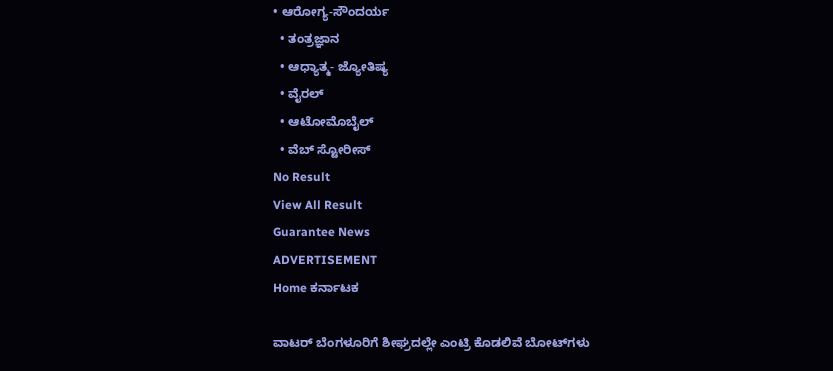• ಆರೋಗ್ಯ-ಸೌಂದರ್ಯ
  • ತಂತ್ರಜ್ಞಾನ
  • ಆಧ್ಯಾತ್ಮ- ಜ್ಯೋತಿಷ್ಯ
  • ವೈರಲ್
  • ಆಟೋಮೊಬೈಲ್
  • ವೆಬ್ ಸ್ಟೋರೀಸ್
No Result
View All Result
Guarantee News
ADVERTISEMENT
Home ಕರ್ನಾಟಕ

ವಾಟರ್ ಬೆಂಗಳೂರಿಗೆ ಶೀಘ್ರದಲ್ಲೇ ಎಂಟ್ರಿ ಕೊಡಲಿವೆ ಬೋಟ್‌ಗಳು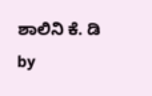ಶಾಲಿನಿ ಕೆ. ಡಿ by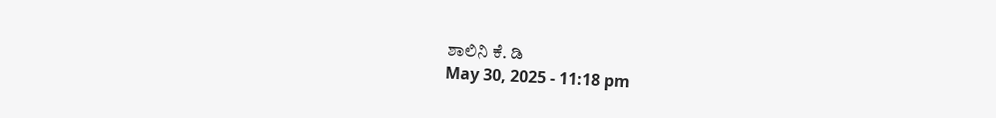ಶಾಲಿನಿ ಕೆ. ಡಿ
May 30, 2025 - 11:18 pm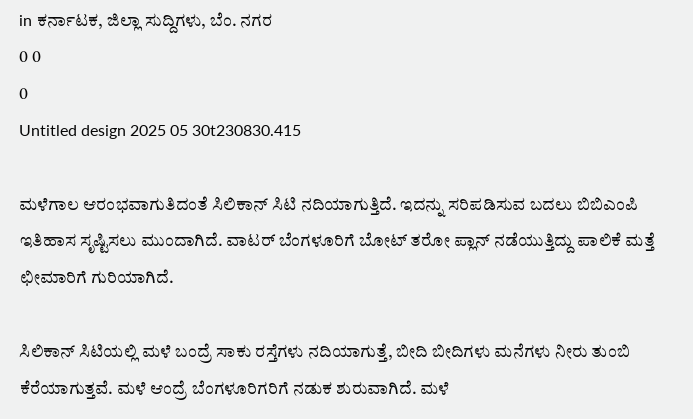in ಕರ್ನಾಟಕ, ಜಿಲ್ಲಾ ಸುದ್ದಿಗಳು, ಬೆಂ. ನಗರ
0 0
0
Untitled design 2025 05 30t230830.415

ಮಳೆಗಾಲ ಆರಂಭವಾಗುತಿದಂತೆ ಸಿಲಿಕಾನ್ ಸಿಟಿ ನದಿಯಾಗುತ್ತಿದೆ. ಇದನ್ನು ಸರಿಪಡಿಸುವ ಬದಲು ಬಿಬಿಎಂಪಿ ಇತಿಹಾಸ ಸೃಷ್ಟಿಸಲು ಮುಂದಾಗಿದೆ. ವಾಟರ್ ಬೆಂಗಳೂರಿಗೆ ಬೋಟ್ ತರೋ ಪ್ಲಾನ್ ನಡೆಯುತ್ತಿದ್ದು ಪಾಲಿಕೆ ಮತ್ತೆ ಛೀಮಾರಿಗೆ ಗುರಿಯಾಗಿದೆ.

ಸಿಲಿಕಾನ್ ಸಿಟಿಯಲ್ಲಿ ಮಳೆ ಬಂದ್ರೆ ಸಾಕು ರಸ್ತೆಗಳು ನದಿಯಾಗುತ್ತೆ, ಬೀದಿ ಬೀದಿಗಳು ಮನೆಗಳು ನೀರು ತುಂಬಿ ಕೆರೆಯಾಗುತ್ತವೆ. ಮಳೆ ಆಂದ್ರೆ ಬೆಂಗಳೂರಿಗರಿಗೆ ನಡುಕ ಶುರುವಾಗಿದೆ‌. ಮಳೆ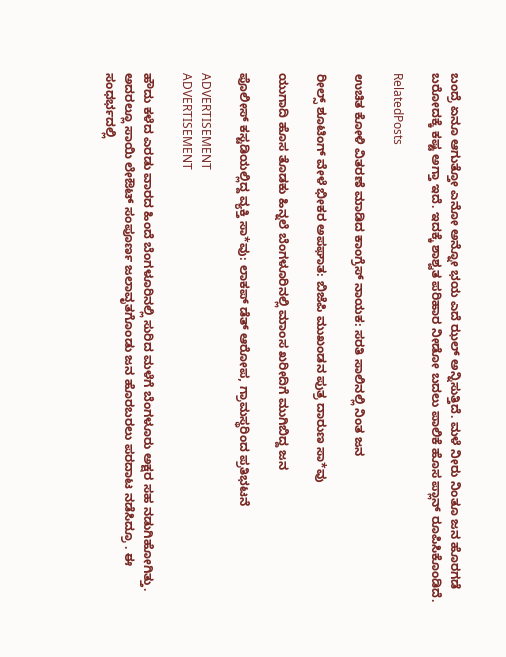ಬಂದ್ರೆ ಏನೂ ಆಗುತ್ತೋ ಎನೋ ಅನ್ನೋ ಭಯ ಎದೆ ಝಲ್ ಅನ್ನಿಸುತ್ತಿದೆ. ಮಳೆ ನೀರು ನಿಂತೂ ಜನ ಹೊರಗಡೆ ಬರೋದಕ್ಕೆ ಕಷ್ಟ ಅಗ್ತಾ ಇದೆ. ಇದಕ್ಕೆ ಶಾಶ್ವತ ಪರಿಹಾರ ನೀಡೋ ಬದಲು ಪಾಲಿಕೆ ಹೊಸ ಪ್ಲಾನ್ ರೂಪಿಸಿಕೊಂಡಿದೆ.

RelatedPosts

ಉಚಿತ ಕೋಳಿ ವಿತರಣೆ ಮಾಡಿದ ಕಾಂಗ್ರೆಸ್ ನಾಯಕ: ಸರತಿ ಸಾಲಿನಲ್ಲಿ ನಿಂತ ಜನ

ರೀಲ್ಸ್ ಶೂಟಿಂಗ್ ವೇಳೆ ಭೀಕರ ಅಪಘಾತ: ಬಿಜೆಪಿ ಮುಖಂಡನ ಪುತ್ರ ದಾರುಣ ಸಾ*ವು

ಯುಗಾದಿ ಹೊಸ ತೊಡಕು ಹಿನ್ನಲೆ ಬೆಂಗಳೂರಿನಲ್ಲಿ ಮಾಂಸ ಖರೀದಿಗೆ ಮುಗಿಬಿದ್ದ ಜನ

ಪೊಲೀಸ್ ಕಸ್ಟಡಿಯಲ್ಲಿದ್ದ ವ್ಯಕ್ತಿ ಸಾ*ವು: ಲಾಕಪ್ ಡೆತ್ ಆರೋಪ, ಗ್ರಾಮಸ್ಥರಿಂದ ಪ್ರತಿಭಟನೆ

ADVERTISEMENT
ADVERTISEMENT

ಹೌದು ಕಳೆದ ಎರಡು ವಾರದ ಹಿಂದೆ ಬೆಂಗಳೂರಿನಲ್ಲಿ ಸುರಿದ ಮಳೆಗೆ ಬೆಂಗಳೂರು ಅಕ್ಷರ ಸಹ ನಡುಗಿಹೋಗಿತ್ತು. ಅದರಲ್ಲೂ ಸಾಯಿ ಲೇಔಟ್ ಸಂಪೂರ್ಣ ಜಲಾವೃತಗೊಂಡು ಜನ ಹೊರಬರಲು ಪರದಾಟ ನಡೆಸಿದ್ರೂ . ಈ ಸಂಧರ್ಭದಲ್ಲಿ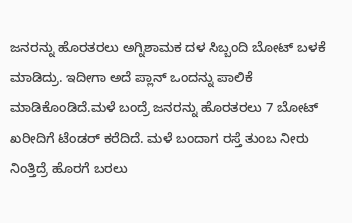ಜನರನ್ನು ಹೊರತರಲು ಅಗ್ನಿಶಾಮಕ ದಳ ಸಿಬ್ಬಂದಿ ಬೋಟ್ ಬಳಕೆ ಮಾಡಿದ್ರು. ಇದೀಗಾ ಅದೆ ಪ್ಲಾನ್ ಒಂದನ್ನು ಪಾಲಿಕೆ ಮಾಡಿಕೊಂಡಿದೆ.ಮಳೆ ಬಂದ್ರೆ ಜನರನ್ನು ಹೊರತರಲು 7 ಬೋಟ್ ಖರೀದಿಗೆ ಟೆಂಡರ್ ಕರೆದಿದೆ. ಮಳೆ ಬಂದಾಗ ರಸ್ತೆ ತುಂಬ ನೀರು ನಿಂತ್ತಿದ್ರೆ ಹೊರಗೆ ಬರಲು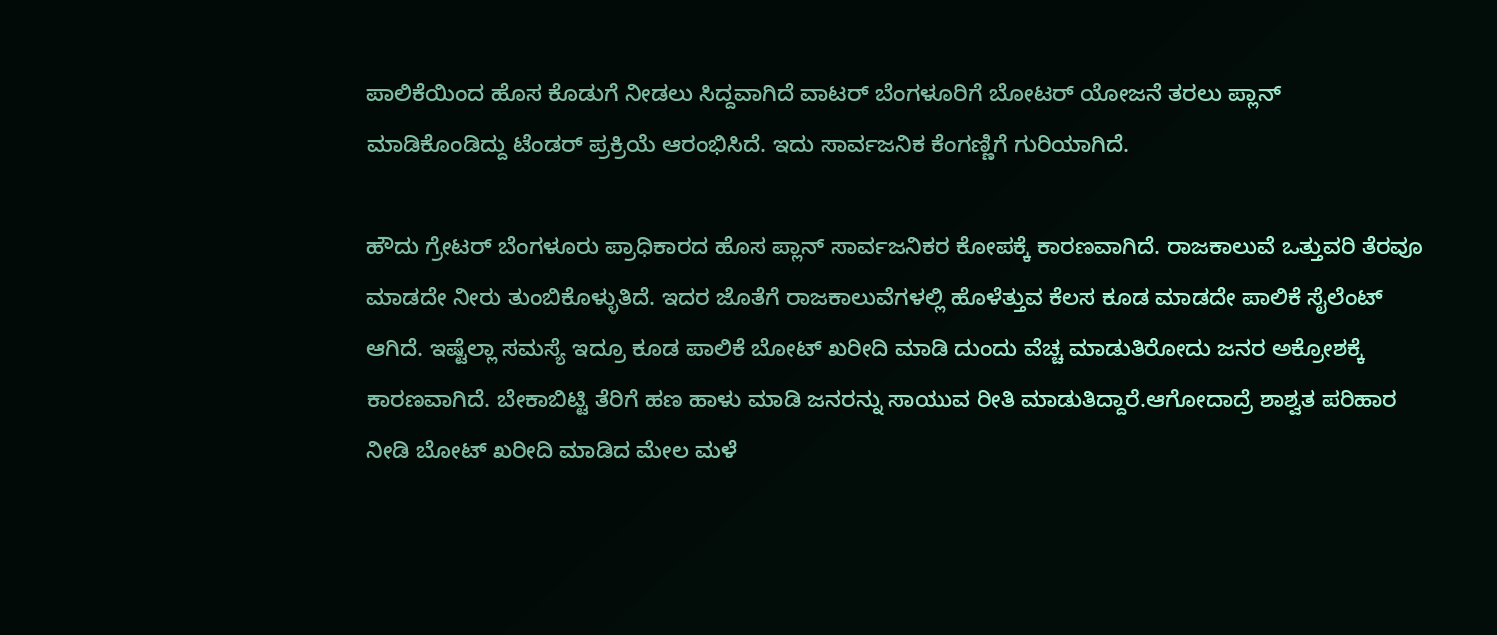ಪಾಲಿಕೆಯಿಂದ ಹೊಸ ಕೊಡುಗೆ ನೀಡಲು ಸಿದ್ದವಾಗಿದೆ ವಾಟರ್ ಬೆಂಗಳೂರಿಗೆ ಬೋಟರ್ ಯೋಜನೆ ತರಲು ಪ್ಲಾನ್ ಮಾಡಿಕೊಂಡಿದ್ದು ಟೆಂಡರ್ ಪ್ರಕ್ರಿಯೆ ಆರಂಭಿಸಿದೆ. ಇದು ಸಾರ್ವಜನಿಕ ಕೆಂಗಣ್ಣಿಗೆ ಗುರಿಯಾಗಿದೆ.

ಹೌದು ಗ್ರೇಟರ್ ಬೆಂಗಳೂರು ಪ್ರಾಧಿಕಾರದ ಹೊಸ ಪ್ಲಾನ್ ಸಾರ್ವಜನಿಕರ ಕೋಪಕ್ಕೆ ಕಾರಣವಾಗಿದೆ‌. ರಾಜಕಾಲುವೆ ಒತ್ತುವರಿ ತೆರವೂ ಮಾಡದೇ ನೀರು ತುಂಬಿಕೊಳ್ಳುತಿದೆ. ಇದರ ಜೊತೆಗೆ ರಾಜಕಾಲುವೆಗಳಲ್ಲಿ ಹೊಳೆತ್ತುವ ಕೆಲಸ ಕೂಡ ಮಾಡದೇ ಪಾಲಿಕೆ ಸೈಲೆಂಟ್ ಆಗಿದೆ. ಇಷ್ಟೆಲ್ಲಾ ಸಮಸ್ಯೆ ಇದ್ರೂ ಕೂಡ ಪಾಲಿಕೆ ಬೋಟ್ ಖರೀದಿ ಮಾಡಿ ದುಂದು ವೆಚ್ಚ ಮಾಡುತಿರೋದು ಜನರ ಅಕ್ರೋಶಕ್ಕೆ ಕಾರಣವಾಗಿದೆ. ಬೇಕಾಬಿಟ್ಟಿ ತೆರಿಗೆ ಹಣ ಹಾಳು ಮಾಡಿ ಜನರನ್ನು ಸಾಯುವ ರೀತಿ ಮಾಡುತಿದ್ದಾರೆ.ಆಗೋದಾದ್ರೆ ಶಾಶ್ವತ ಪರಿಹಾರ ನೀಡಿ ಬೋಟ್ ಖರೀದಿ‌ ಮಾಡಿದ ಮೇಲ ಮಳೆ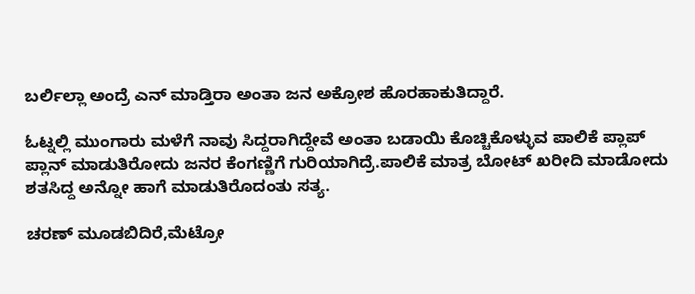ಬರ್ಲಿಲ್ಲಾ ಅಂದ್ರೆ ಎನ್ ಮಾಡ್ತಿರಾ ಅಂತಾ ಜನ ಅಕ್ರೋಶ ಹೊರಹಾಕುತಿದ್ದಾರೆ.

ಓಟ್ನಲ್ಲಿ ಮುಂಗಾರು ಮಳೆಗೆ ನಾವು ಸಿದ್ದರಾಗಿದ್ದೇವೆ ಅಂತಾ ಬಡಾಯಿ ಕೊಚ್ಚಿಕೊಳ್ಳುವ ಪಾಲಿಕೆ ಪ್ಲಾಪ್ ಪ್ಲಾನ್ ಮಾಡುತಿರೋದು ಜನರ ಕೆಂಗಣ್ಣಿಗೆ ಗುರಿಯಾಗಿದ್ರೆ.ಪಾಲಿಕೆ ಮಾತ್ರ ಬೋಟ್ ಖರೀದಿ ಮಾಡೋದು ಶತಸಿದ್ದ ಅನ್ನೋ ಹಾಗೆ ಮಾಡುತಿರೊದಂತು ಸತ್ಯ.

ಚರಣ್ ಮೂಡಬಿದಿರೆ,ಮೆಟ್ರೋ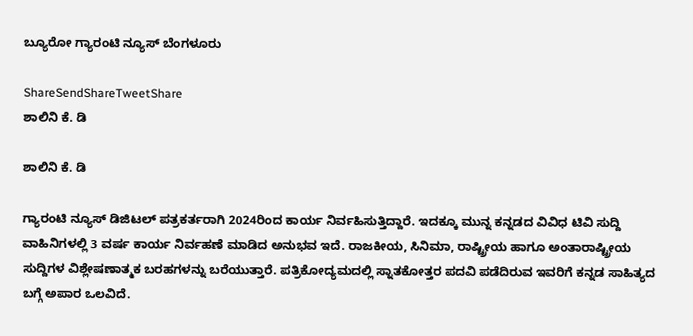ಬ್ಯೂರೋ ಗ್ಯಾರಂಟಿ ನ್ಯೂಸ್ ಬೆಂಗಳೂರು

ShareSendShareTweetShare
ಶಾಲಿನಿ ಕೆ. ಡಿ

ಶಾಲಿನಿ ಕೆ. ಡಿ

ಗ್ಯಾರಂಟಿ ನ್ಯೂಸ್ ಡಿಜಿಟಲ್ ಪತ್ರಕರ್ತರಾಗಿ 2024ರಿಂದ ಕಾರ್ಯ ನಿರ್ವಹಿಸುತ್ತಿದ್ದಾರೆ. ಇದಕ್ಕೂ ಮುನ್ನ ಕನ್ನಡದ ವಿವಿಧ ಟಿವಿ ಸುದ್ದಿ ವಾಹಿನಿಗಳಲ್ಲಿ 3 ವರ್ಷ ಕಾರ್ಯ ನಿರ್ವಹಣೆ ಮಾಡಿದ ಅನುಭವ ಇದೆ. ರಾಜಕೀಯ, ಸಿನಿಮಾ, ರಾಷ್ಟ್ರೀಯ ಹಾಗೂ ಅಂತಾರಾಷ್ಟ್ರೀಯ ಸುದ್ದಿಗಳ ವಿಶ್ಲೇಷಣಾತ್ಮಕ ಬರಹಗಳನ್ನು ಬರೆಯುತ್ತಾರೆ. ಪತ್ರಿಕೋದ್ಯಮದಲ್ಲಿ ಸ್ನಾತಕೋತ್ತರ ಪದವಿ ಪಡೆದಿರುವ ಇವರಿಗೆ ಕನ್ನಡ ಸಾಹಿತ್ಯದ ಬಗ್ಗೆ ಅಪಾರ ಒಲವಿದೆ.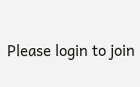Please login to join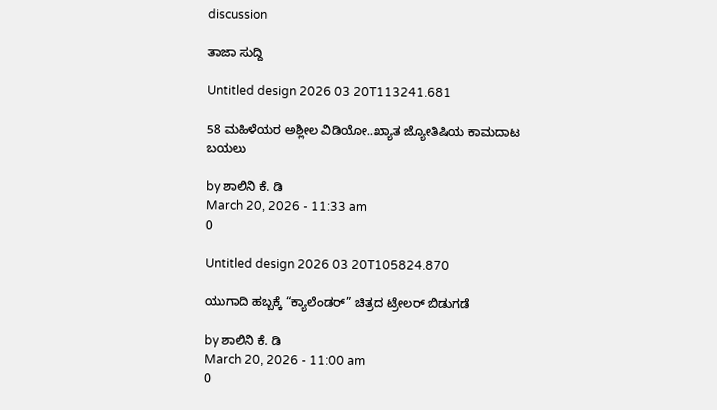discussion

ತಾಜಾ ಸುದ್ದಿ

Untitled design 2026 03 20T113241.681

58 ಮಹಿಳೆಯರ ಅಶ್ಲೀಲ ವಿಡಿಯೋ..ಖ್ಯಾತ ಜ್ಯೋತಿಷಿಯ ಕಾಮದಾಟ ಬಯಲು

by ಶಾಲಿನಿ ಕೆ. ಡಿ
March 20, 2026 - 11:33 am
0

Untitled design 2026 03 20T105824.870

ಯುಗಾದಿ ಹಬ್ಬಕ್ಕೆ “ಕ್ಯಾಲೆಂಡರ್” ಚಿತ್ರದ ಟ್ರೇಲರ್ ಬಿಡುಗಡೆ

by ಶಾಲಿನಿ ಕೆ. ಡಿ
March 20, 2026 - 11:00 am
0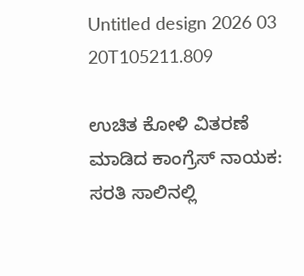Untitled design 2026 03 20T105211.809

ಉಚಿತ ಕೋಳಿ ವಿತರಣೆ ಮಾಡಿದ ಕಾಂಗ್ರೆಸ್ ನಾಯಕ: ಸರತಿ ಸಾಲಿನಲ್ಲಿ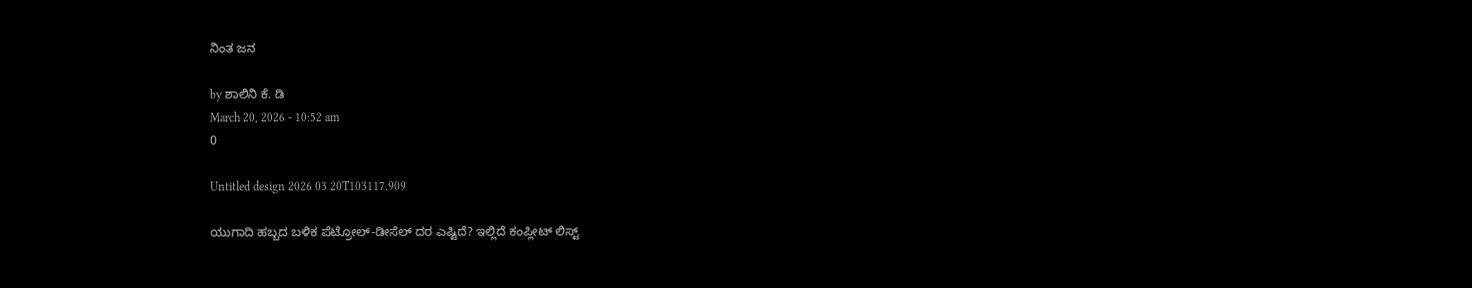ನಿಂತ ಜನ

by ಶಾಲಿನಿ ಕೆ. ಡಿ
March 20, 2026 - 10:52 am
0

Untitled design 2026 03 20T103117.909

ಯುಗಾದಿ ಹಬ್ಬದ ಬಳಿಕ ಪೆಟ್ರೋಲ್-ಡೀಸೆಲ್ ದರ ಎಷ್ಟಿದೆ? ಇಲ್ಲಿದೆ ಕಂಪ್ಲೀಟ್ ಲಿಸ್ಟ್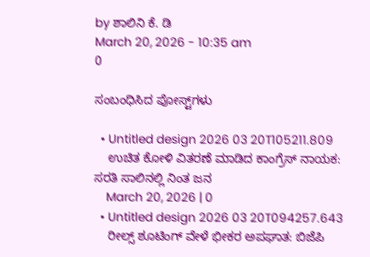by ಶಾಲಿನಿ ಕೆ. ಡಿ
March 20, 2026 - 10:35 am
0

ಸಂಬಂಧಿಸಿದ ಪೋಸ್ಟ್‌ಗಳು

  • Untitled design 2026 03 20T105211.809
    ಉಚಿತ ಕೋಳಿ ವಿತರಣೆ ಮಾಡಿದ ಕಾಂಗ್ರೆಸ್ ನಾಯಕ: ಸರತಿ ಸಾಲಿನಲ್ಲಿ ನಿಂತ ಜನ
    March 20, 2026 | 0
  • Untitled design 2026 03 20T094257.643
    ರೀಲ್ಸ್ ಶೂಟಿಂಗ್ ವೇಳೆ ಭೀಕರ ಅಪಘಾತ: ಬಿಜೆಪಿ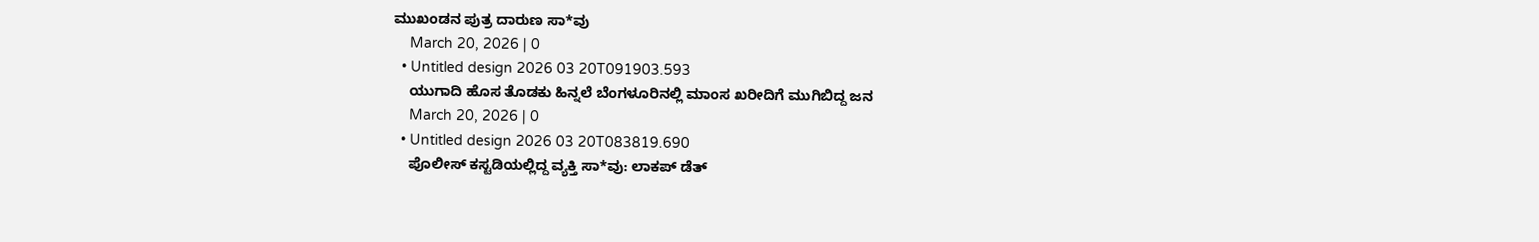ಮುಖಂಡನ ಪುತ್ರ ದಾರುಣ ಸಾ*ವು
    March 20, 2026 | 0
  • Untitled design 2026 03 20T091903.593
    ಯುಗಾದಿ ಹೊಸ ತೊಡಕು ಹಿನ್ನಲೆ ಬೆಂಗಳೂರಿನಲ್ಲಿ ಮಾಂಸ ಖರೀದಿಗೆ ಮುಗಿಬಿದ್ದ ಜನ
    March 20, 2026 | 0
  • Untitled design 2026 03 20T083819.690
    ಪೊಲೀಸ್ ಕಸ್ಟಡಿಯಲ್ಲಿದ್ದ ವ್ಯಕ್ತಿ ಸಾ*ವು: ಲಾಕಪ್ ಡೆತ್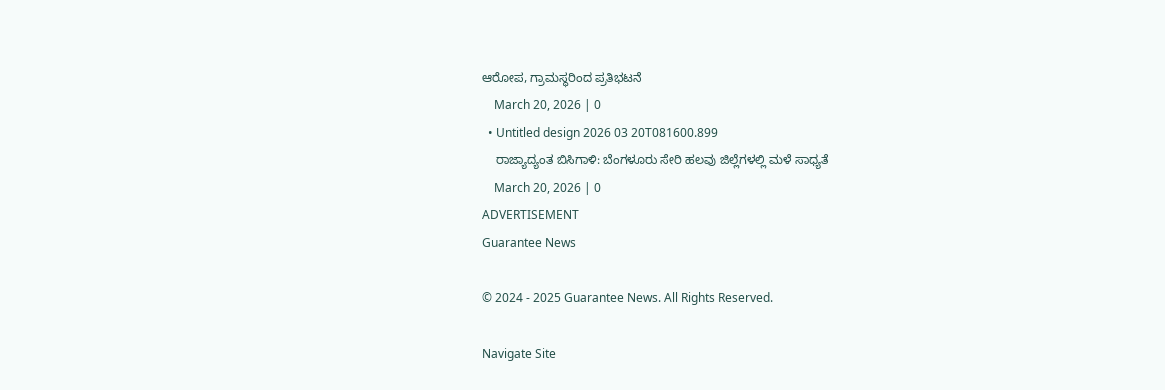ಆರೋಪ, ಗ್ರಾಮಸ್ಥರಿಂದ ಪ್ರತಿಭಟನೆ
    March 20, 2026 | 0
  • Untitled design 2026 03 20T081600.899
    ರಾಜ್ಯಾದ್ಯಂತ ಬಿಸಿಗಾಳಿ: ಬೆಂಗಳೂರು ಸೇರಿ ಹಲವು ಜಿಲ್ಲೆಗಳಲ್ಲಿ ಮಳೆ ಸಾಧ್ಯತೆ
    March 20, 2026 | 0
ADVERTISEMENT
Guarantee News

© 2024 - 2025 Guarantee News. All Rights Reserved.

Navigate Site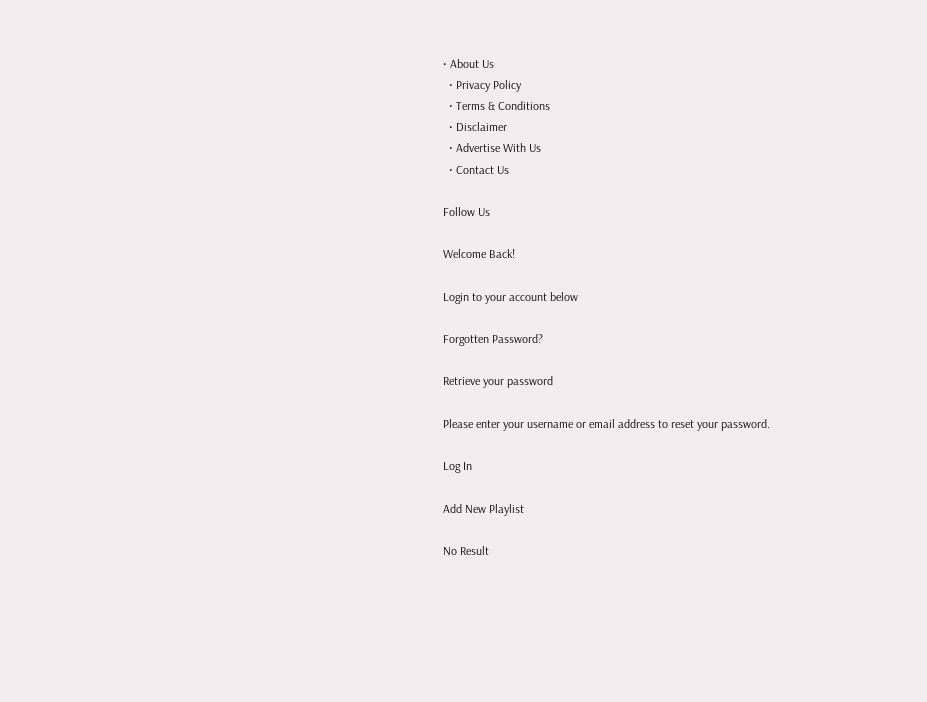• About Us
  • Privacy Policy
  • Terms & Conditions
  • Disclaimer
  • Advertise With Us
  • Contact Us

Follow Us

Welcome Back!

Login to your account below

Forgotten Password?

Retrieve your password

Please enter your username or email address to reset your password.

Log In

Add New Playlist

No Result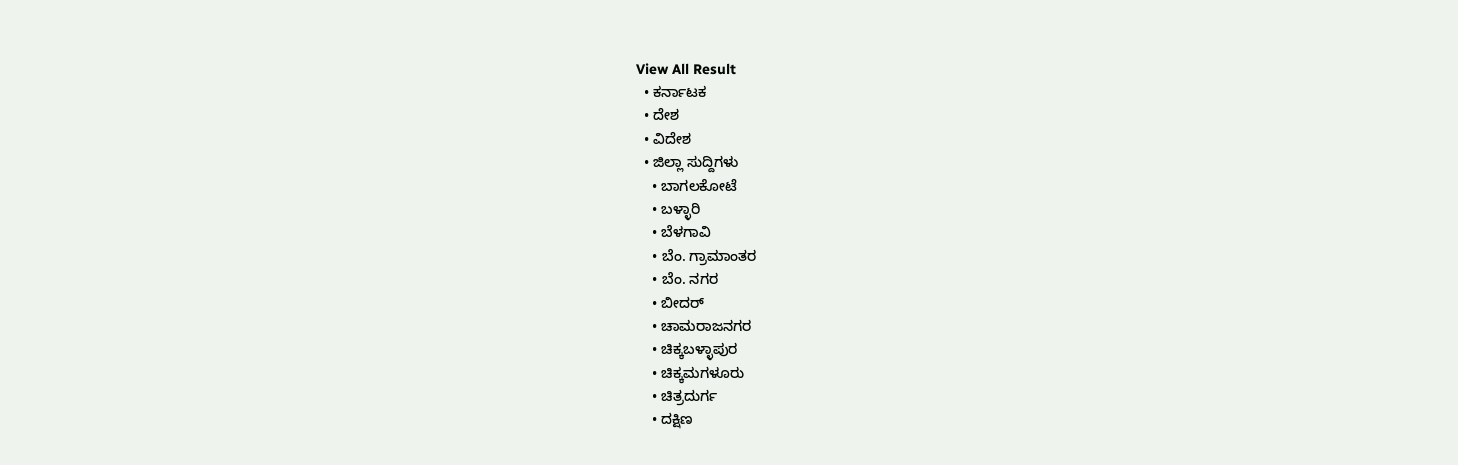View All Result
  • ಕರ್ನಾಟಕ
  • ದೇಶ
  • ವಿದೇಶ
  • ಜಿಲ್ಲಾ ಸುದ್ದಿಗಳು
    • ಬಾಗಲಕೋಟೆ
    • ಬಳ್ಳಾರಿ
    • ಬೆಳಗಾವಿ
    • ಬೆಂ. ಗ್ರಾಮಾಂತರ
    • ಬೆಂ. ನಗರ
    • ಬೀದರ್
    • ಚಾಮರಾಜನಗರ
    • ಚಿಕ್ಕಬಳ್ಳಾಪುರ
    • ಚಿಕ್ಕಮಗಳೂರು
    • ಚಿತ್ರದುರ್ಗ
    • ದಕ್ಷಿಣ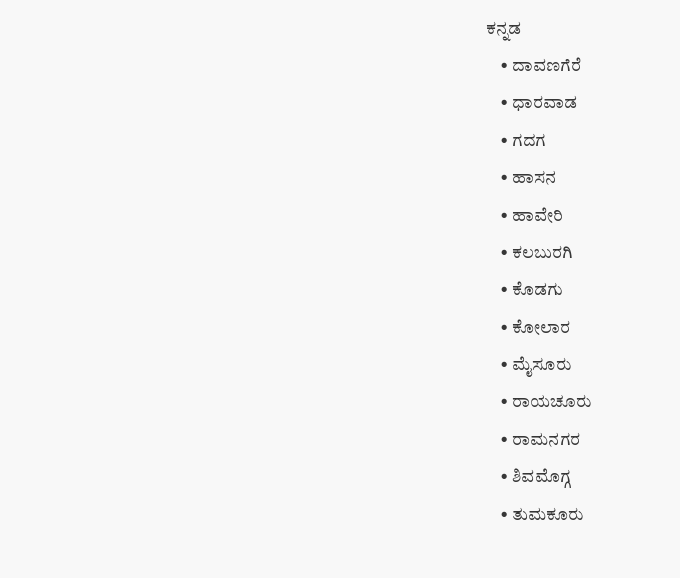ಕನ್ನಡ
    • ದಾವಣಗೆರೆ
    • ಧಾರವಾಡ
    • ಗದಗ
    • ಹಾಸನ
    • ಹಾವೇರಿ
    • ಕಲಬುರಗಿ
    • ಕೊಡಗು
    • ಕೋಲಾರ
    • ಮೈಸೂರು
    • ರಾಯಚೂರು
    • ರಾಮನಗರ
    • ಶಿವಮೊಗ್ಗ
    • ತುಮಕೂರು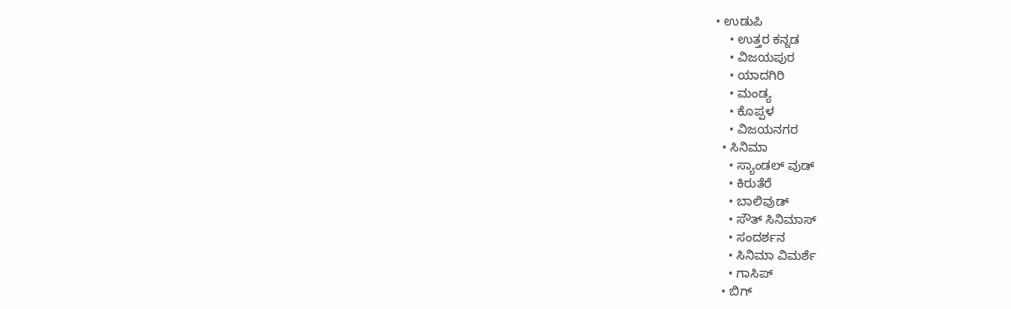• ಉಡುಪಿ
    • ಉತ್ತರ ಕನ್ನಡ
    • ವಿಜಯಪುರ
    • ಯಾದಗಿರಿ
    • ಮಂಡ್ಯ
    • ಕೊಪ್ಪಳ
    • ವಿಜಯನಗರ
  • ಸಿನಿಮಾ
    • ಸ್ಯಾಂಡಲ್ ವುಡ್
    • ಕಿರುತೆರೆ
    • ಬಾಲಿವುಡ್
    • ಸೌತ್ ಸಿನಿಮಾಸ್
    • ಸಂದರ್ಶನ
    • ಸಿನಿಮಾ ವಿಮರ್ಶೆ
    • ಗಾಸಿಪ್
  • ಬಿಗ್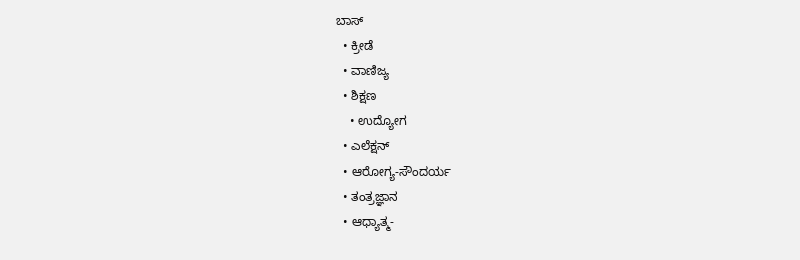ಬಾಸ್
  • ಕ್ರೀಡೆ
  • ವಾಣಿಜ್ಯ
  • ಶಿಕ್ಷಣ
    • ಉದ್ಯೋಗ
  • ಎಲೆಕ್ಷನ್
  • ಆರೋಗ್ಯ-ಸೌಂದರ್ಯ
  • ತಂತ್ರಜ್ಞಾನ
  • ಆಧ್ಯಾತ್ಮ-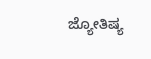ಜ್ಯೋತಿಷ್ಯ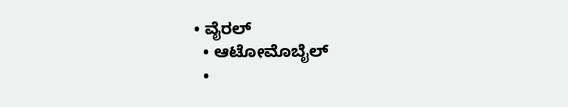• ವೈರಲ್
  • ಆಟೋಮೊಬೈಲ್
  •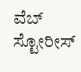ವೆಬ್ ಸ್ಟೋರೀಸ್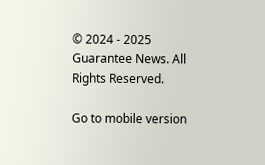© 2024 - 2025 Guarantee News. All Rights Reserved.

Go to mobile version